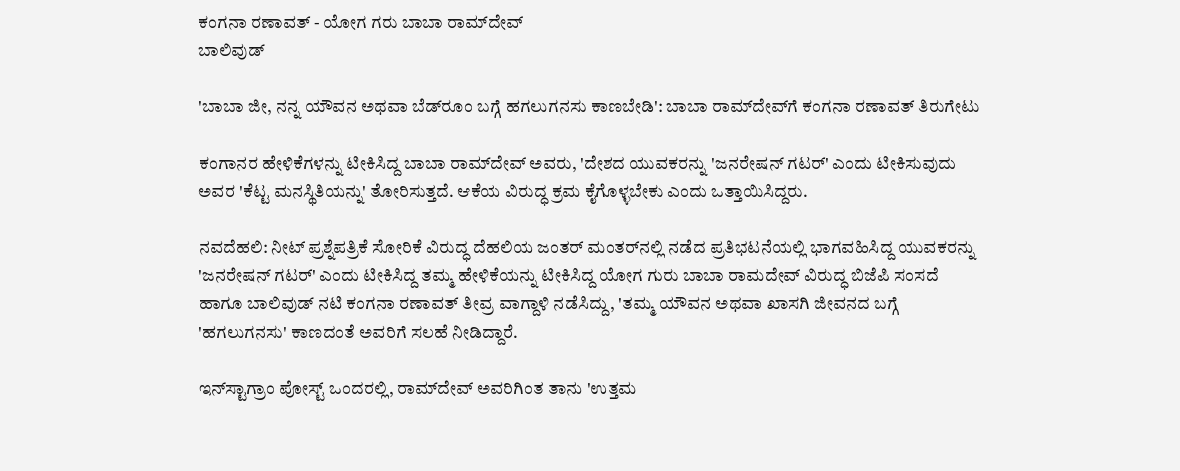ಕಂಗನಾ ರಣಾವತ್ - ಯೋಗ ಗರು ಬಾಬಾ ರಾಮ್‌ದೇವ್
ಬಾಲಿವುಡ್

'ಬಾಬಾ ಜೀ, ನನ್ನ ಯೌವನ ಅಥವಾ ಬೆಡ್‌ರೂಂ ಬಗ್ಗೆ ಹಗಲುಗನಸು ಕಾಣಬೇಡಿ': ಬಾಬಾ ರಾಮ್‌ದೇವ್‌ಗೆ ಕಂಗನಾ ರಣಾವತ್ ತಿರುಗೇಟು

ಕಂಗಾನರ ಹೇಳಿಕೆಗಳನ್ನು ಟೀಕಿಸಿದ್ದ ಬಾಬಾ ರಾಮ್‌ದೇವ್ ಅವರು, 'ದೇಶದ ಯುವಕರನ್ನು 'ಜನರೇಷನ್ ಗಟರ್' ಎಂದು ಟೀಕಿಸುವುದು ಅವರ 'ಕೆಟ್ಟ ಮನಸ್ಥಿತಿಯನ್ನು' ತೋರಿಸುತ್ತದೆ. ಆಕೆಯ ವಿರುದ್ಧ ಕ್ರಮ ಕೈಗೊಳ್ಳಬೇಕು ಎಂದು ಒತ್ತಾಯಿಸಿದ್ದರು.

ನವದೆಹಲಿ: ನೀಟ್ ಪ್ರಶ್ನೆಪತ್ರಿಕೆ ಸೋರಿಕೆ ವಿರುದ್ಧ ದೆಹಲಿಯ ಜಂತರ್ ಮಂತರ್‌ನಲ್ಲಿ ನಡೆದ ಪ್ರತಿಭಟನೆಯಲ್ಲಿ ಭಾಗವಹಿಸಿದ್ದ ಯುವಕರನ್ನು 'ಜನರೇಷನ್ ಗಟರ್' ಎಂದು ಟೀಕಿಸಿದ್ದ ತಮ್ಮ ಹೇಳಿಕೆಯನ್ನು ಟೀಕಿಸಿದ್ದ ಯೋಗ ಗುರು ಬಾಬಾ ರಾಮದೇವ್ ವಿರುದ್ಧ ಬಿಜೆಪಿ ಸಂಸದೆ ಹಾಗೂ ಬಾಲಿವುಡ್ ನಟಿ ಕಂಗನಾ ರಣಾವತ್ ತೀವ್ರ ವಾಗ್ದಾಳಿ ನಡೆಸಿದ್ದು, 'ತಮ್ಮ ಯೌವನ ಅಥವಾ ಖಾಸಗಿ ಜೀವನದ ಬಗ್ಗೆ 'ಹಗಲುಗನಸು' ಕಾಣದಂತೆ ಅವರಿಗೆ ಸಲಹೆ ನೀಡಿದ್ದಾರೆ.

ಇನ್‌ಸ್ಟಾಗ್ರಾಂ ಪೋಸ್ಟ್ ಒಂದರಲ್ಲಿ, ರಾಮ್‌ದೇವ್ ಅವರಿಗಿಂತ ತಾನು 'ಉತ್ತಮ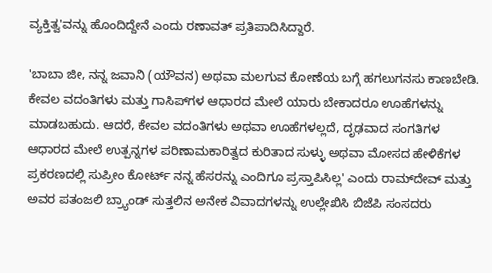ವ್ಯಕ್ತಿತ್ವ'ವನ್ನು ಹೊಂದಿದ್ದೇನೆ ಎಂದು ರಣಾವತ್ ಪ್ರತಿಪಾದಿಸಿದ್ದಾರೆ.

'ಬಾಬಾ ಜೀ, ನನ್ನ ಜವಾನಿ (ಯೌವನ) ಅಥವಾ ಮಲಗುವ ಕೋಣೆಯ ಬಗ್ಗೆ ಹಗಲುಗನಸು ಕಾಣಬೇಡಿ. ಕೇವಲ ವದಂತಿಗಳು ಮತ್ತು ಗಾಸಿಪ್‌ಗಳ ಆಧಾರದ ಮೇಲೆ ಯಾರು ಬೇಕಾದರೂ ಊಹೆಗಳನ್ನು ಮಾಡಬಹುದು. ಆದರೆ, ಕೇವಲ ವದಂತಿಗಳು ಅಥವಾ ಊಹೆಗಳಲ್ಲದೆ, ದೃಢವಾದ ಸಂಗತಿಗಳ ಆಧಾರದ ಮೇಲೆ ಉತ್ಪನ್ನಗಳ ಪರಿಣಾಮಕಾರಿತ್ವದ ಕುರಿತಾದ ಸುಳ್ಳು ಅಥವಾ ಮೋಸದ ಹೇಳಿಕೆಗಳ ಪ್ರಕರಣದಲ್ಲಿ ಸುಪ್ರೀಂ ಕೋರ್ಟ್ ನನ್ನ ಹೆಸರನ್ನು ಎಂದಿಗೂ ಪ್ರಸ್ತಾಪಿಸಿಲ್ಲ' ಎಂದು ರಾಮ್‌ದೇವ್ ಮತ್ತು ಅವರ ಪತಂಜಲಿ ಬ್ರ್ಯಾಂಡ್ ಸುತ್ತಲಿನ ಅನೇಕ ವಿವಾದಗಳನ್ನು ಉಲ್ಲೇಖಿಸಿ ಬಿಜೆಪಿ ಸಂಸದರು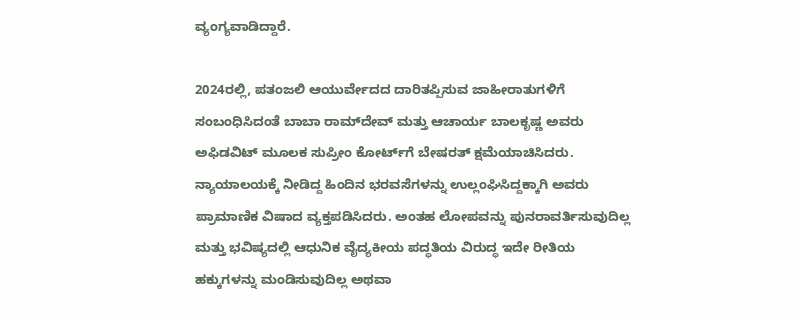ವ್ಯಂಗ್ಯವಾಡಿದ್ದಾರೆ.

2024ರಲ್ಲಿ, ಪತಂಜಲಿ ಆಯುರ್ವೇದದ ದಾರಿತಪ್ಪಿಸುವ ಜಾಹೀರಾತುಗಳಿಗೆ ಸಂಬಂಧಿಸಿದಂತೆ ಬಾಬಾ ರಾಮ್‌ದೇವ್ ಮತ್ತು ಆಚಾರ್ಯ ಬಾಲಕೃಷ್ಣ ಅವರು ಅಫಿಡವಿಟ್ ಮೂಲಕ ಸುಪ್ರೀಂ ಕೋರ್ಟ್‌ಗೆ ಬೇಷರತ್ ಕ್ಷಮೆಯಾಚಿಸಿದರು. ನ್ಯಾಯಾಲಯಕ್ಕೆ ನೀಡಿದ್ದ ಹಿಂದಿನ ಭರವಸೆಗಳನ್ನು ಉಲ್ಲಂಘಿಸಿದ್ದಕ್ಕಾಗಿ ಅವರು ಪ್ರಾಮಾಣಿಕ ವಿಷಾದ ವ್ಯಕ್ತಪಡಿಸಿದರು. ಅಂತಹ ಲೋಪವನ್ನು ಪುನರಾವರ್ತಿಸುವುದಿಲ್ಲ ಮತ್ತು ಭವಿಷ್ಯದಲ್ಲಿ ಆಧುನಿಕ ವೈದ್ಯಕೀಯ ಪದ್ಧತಿಯ ವಿರುದ್ಧ ಇದೇ ರೀತಿಯ ಹಕ್ಕುಗಳನ್ನು ಮಂಡಿಸುವುದಿಲ್ಲ ಅಥವಾ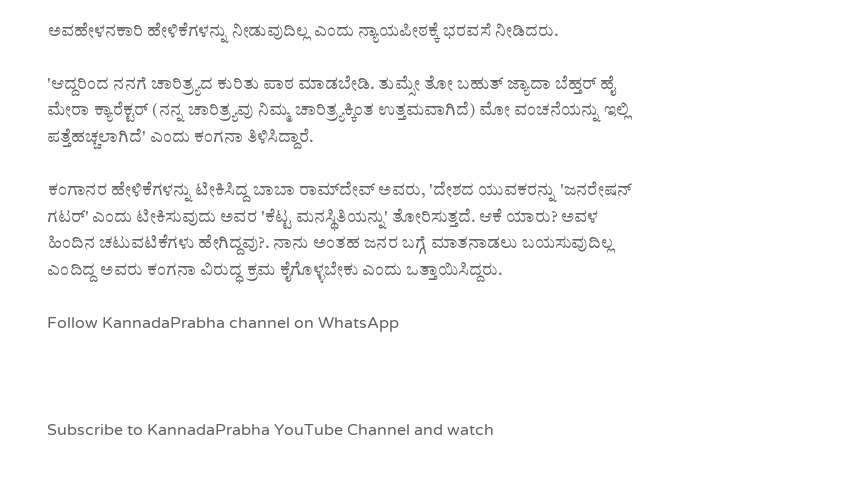ಅವಹೇಳನಕಾರಿ ಹೇಳಿಕೆಗಳನ್ನು ನೀಡುವುದಿಲ್ಲ ಎಂದು ನ್ಯಾಯಪೀಠಕ್ಕೆ ಭರವಸೆ ನೀಡಿದರು.

'ಆದ್ದರಿಂದ ನನಗೆ ಚಾರಿತ್ರ್ಯದ ಕುರಿತು ಪಾಠ ಮಾಡಬೇಡಿ. ತುಮ್ಸೇ ತೋ ಬಹುತ್ ಜ್ಯಾದಾ ಬೆಹ್ತರ್ ಹೈ ಮೇರಾ ಕ್ಯಾರೆಕ್ಟರ್ (ನನ್ನ ಚಾರಿತ್ರ್ಯವು ನಿಮ್ಮ ಚಾರಿತ್ರ್ಯಕ್ಕಿಂತ ಉತ್ತಮವಾಗಿದೆ) ಮೋ ವಂಚನೆಯನ್ನು ಇಲ್ಲಿ ಪತ್ತೆಹಚ್ಚಲಾಗಿದೆ' ಎಂದು ಕಂಗನಾ ತಿಳಿಸಿದ್ದಾರೆ.

ಕಂಗಾನರ ಹೇಳಿಕೆಗಳನ್ನು ಟೀಕಿಸಿದ್ದ ಬಾಬಾ ರಾಮ್‌ದೇವ್ ಅವರು, 'ದೇಶದ ಯುವಕರನ್ನು 'ಜನರೇಷನ್ ಗಟರ್' ಎಂದು ಟೀಕಿಸುವುದು ಅವರ 'ಕೆಟ್ಟ ಮನಸ್ಥಿತಿಯನ್ನು' ತೋರಿಸುತ್ತದೆ. ಆಕೆ ಯಾರು? ಅವಳ ಹಿಂದಿನ ಚಟುವಟಿಕೆಗಳು ಹೇಗಿದ್ದವು?. ನಾನು ಅಂತಹ ಜನರ ಬಗ್ಗೆ ಮಾತನಾಡಲು ಬಯಸುವುದಿಲ್ಲ ಎಂದಿದ್ದ ಅವರು ಕಂಗನಾ ವಿರುದ್ಧ ಕ್ರಮ ಕೈಗೊಳ್ಳಬೇಕು ಎಂದು ಒತ್ತಾಯಿಸಿದ್ದರು.

Follow KannadaPrabha channel on WhatsApp



Subscribe to KannadaPrabha YouTube Channel and watch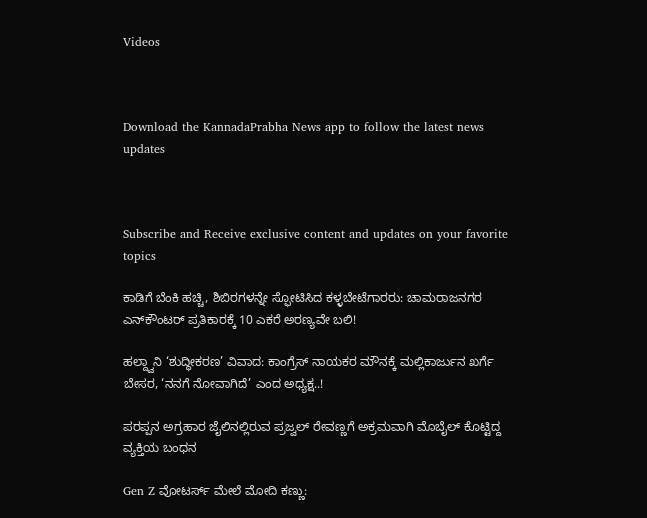Videos



Download the KannadaPrabha News app to follow the latest news updates



Subscribe and Receive exclusive content and updates on your favorite topics

ಕಾಡಿಗೆ ಬೆಂಕಿ ಹಚ್ಚಿ, ಶಿಬಿರಗಳನ್ನೇ ಸ್ಫೋಟಿಸಿದ ಕಳ್ಳಬೇಟೆಗಾರರು: ಚಾಮರಾಜನಗರ ಎನ್‌ಕೌಂಟರ್ ಪ್ರತಿಕಾರಕ್ಕೆ 10 ಎಕರೆ ಅರಣ್ಯವೇ ಬಲಿ!

ಹಲ್ದ್ವಾನಿ ‘ಶುದ್ಧೀಕರಣ’ ವಿವಾದ: ಕಾಂಗ್ರೆಸ್ ನಾಯಕರ ಮೌನಕ್ಕೆ ಮಲ್ಲಿಕಾರ್ಜುನ ಖರ್ಗೆ ಬೇಸರ, ‘ನನಗೆ ನೋವಾಗಿದೆ’ ಎಂದ ಅಧ್ಯಕ್ಷ..!

ಪರಪ್ಪನ ಅಗ್ರಹಾರ ಜೈಲಿನಲ್ಲಿರುವ ಪ್ರಜ್ವಲ್ ರೇವಣ್ಣಗೆ ಅಕ್ರಮವಾಗಿ ಮೊಬೈಲ್ ಕೊಟ್ಟಿದ್ದ ವ್ಯಕ್ತಿಯ ಬಂಧನ

Gen Z ವೋಟರ್ಸ್ ಮೇಲೆ ಮೋದಿ ಕಣ್ಣು: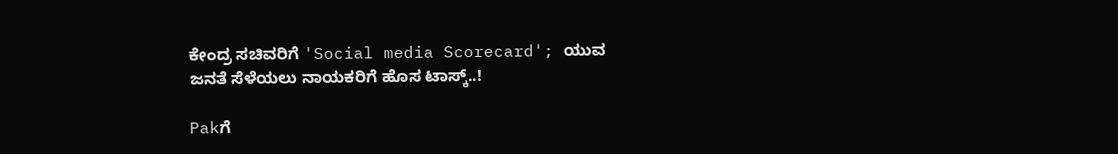ಕೇಂದ್ರ ಸಚಿವರಿಗೆ 'Social media Scorecard'; ಯುವ ಜನತೆ ಸೆಳೆಯಲು ನಾಯಕರಿಗೆ ಹೊಸ ಟಾಸ್ಕ್..!

Pakಗೆ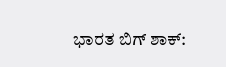ಭಾರತ ಬಿಗ್ ಶಾಕ್: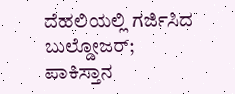ದೆಹಲಿಯಲ್ಲಿ ಗರ್ಜಿಸಿದ ಬುಲ್ಡೋಜರ್; ಪಾಕಿಸ್ತಾನ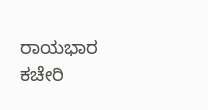ರಾಯಭಾರ ಕಚೇರಿ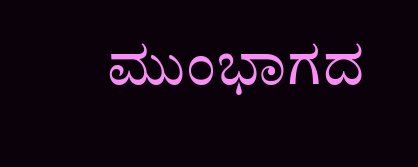ಮುಂಭಾಗದ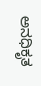ಅನಧಿಕೃತ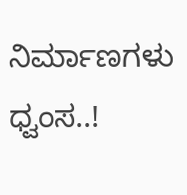ನಿರ್ಮಾಣಗಳು ಧ್ವಂಸ..!